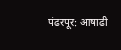पंढरपूर: आषाढी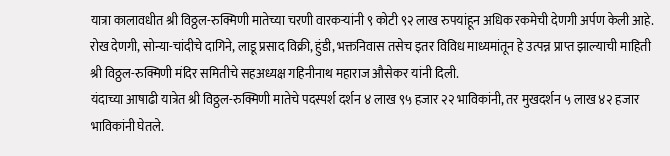यात्रा कालावधीत श्री विठ्ठल-रुक्मिणी मातेच्या चरणी वारकऱ्यांनी ९ कोटी ९२ लाख रुपयांहून अधिक रकमेची देणगी अर्पण केली आहे. रोख देणगी, सोन्या-चांदीचे दागिने, लाडू प्रसाद विक्री, हुंडी, भक्तनिवास तसेच इतर विविध माध्यमांतून हे उत्पन्न प्राप्त झाल्याची माहिती श्री विठ्ठल-रुक्मिणी मंदिर समितीचे सहअध्यक्ष गहिनीनाथ महाराज औसेकर यांनी दिली.
यंदाच्या आषाढी यात्रेत श्री विठ्ठल-रुक्मिणी मातेचे पदस्पर्श दर्शन ४ लाख ९५ हजार २२ भाविकांनी, तर मुखदर्शन ५ लाख ४२ हजार भाविकांनी घेतले.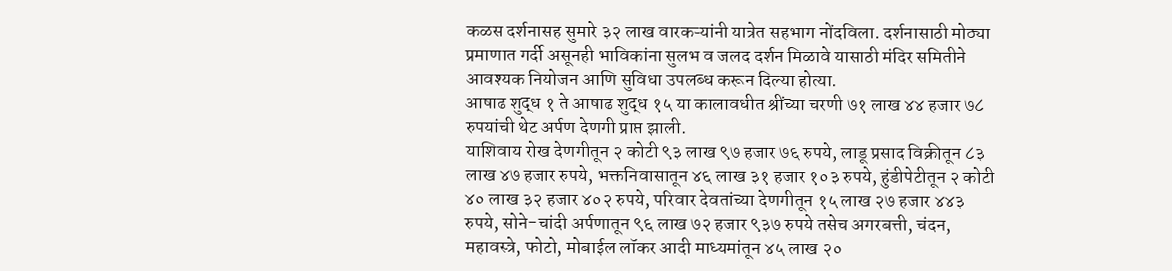कळस दर्शनासह सुमारे ३२ लाख वारकऱ्यांनी यात्रेत सहभाग नोंदविला. दर्शनासाठी मोठ्या प्रमाणात गर्दी असूनही भाविकांना सुलभ व जलद दर्शन मिळावे यासाठी मंदिर समितीने आवश्यक नियोजन आणि सुविधा उपलब्ध करून दिल्या होत्या.
आषाढ शुद्ध १ ते आषाढ शुद्ध १५ या कालावधीत श्रींच्या चरणी ७१ लाख ४४ हजार ७८ रुपयांची थेट अर्पण देणगी प्राप्त झाली.
याशिवाय रोख देणगीतून २ कोटी ९३ लाख ९७ हजार ७६ रुपये, लाडू प्रसाद विक्रीतून ८३ लाख ४७ हजार रुपये, भक्तनिवासातून ४६ लाख ३१ हजार १०३ रुपये, हुंडीपेटीतून २ कोटी ४० लाख ३२ हजार ४०२ रुपये, परिवार देवतांच्या देणगीतून १५ लाख २७ हजार ४४३ रुपये, सोने-चांदी अर्पणातून ९६ लाख ७२ हजार ९३७ रुपये तसेच अगरबत्ती, चंदन, महावस्त्रे, फोटो, मोबाईल लॉकर आदी माध्यमांतून ४५ लाख २०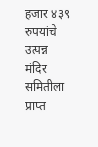हजार ४३९ रुपयांचे उत्पन्न मंदिर समितीला प्राप्त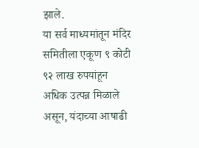झाले.
या सर्व माध्यमांतून मंदिर समितीला एकूण ९ कोटी ९२ लाख रुपयांहून अधिक उत्पन्न मिळाले असून, यंदाच्या आषाढी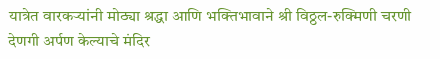यात्रेत वारकऱ्यांनी मोठ्या श्रद्धा आणि भक्तिभावाने श्री विठ्ठल-रुक्मिणी चरणी देणगी अर्पण केल्याचे मंदिर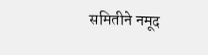समितीने नमूद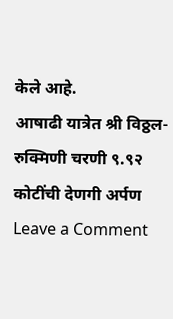केले आहे.
आषाढी यात्रेत श्री विठ्ठल-रुक्मिणी चरणी ९.९२ कोटींची देणगी अर्पण
Leave a Comment